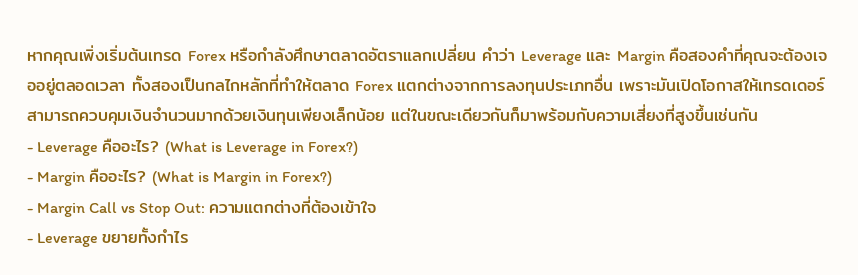หากคุณเพิ่งเริ่มต้นเทรด Forex หรือกำลังศึกษาตลาดอัตราแลกเปลี่ยน คำว่า Leverage และ Margin คือสองคำที่คุณจะต้องเจออยู่ตลอดเวลา ทั้งสองเป็นกลไกหลักที่ทำให้ตลาด Forex แตกต่างจากการลงทุนประเภทอื่น เพราะมันเปิดโอกาสให้เทรดเดอร์สามารถควบคุมเงินจำนวนมากด้วยเงินทุนเพียงเล็กน้อย แต่ในขณะเดียวกันก็มาพร้อมกับความเสี่ยงที่สูงขึ้นเช่นกัน
- Leverage คืออะไร? (What is Leverage in Forex?)
- Margin คืออะไร? (What is Margin in Forex?)
- Margin Call vs Stop Out: ความแตกต่างที่ต้องเข้าใจ
- Leverage ขยายทั้งกำไร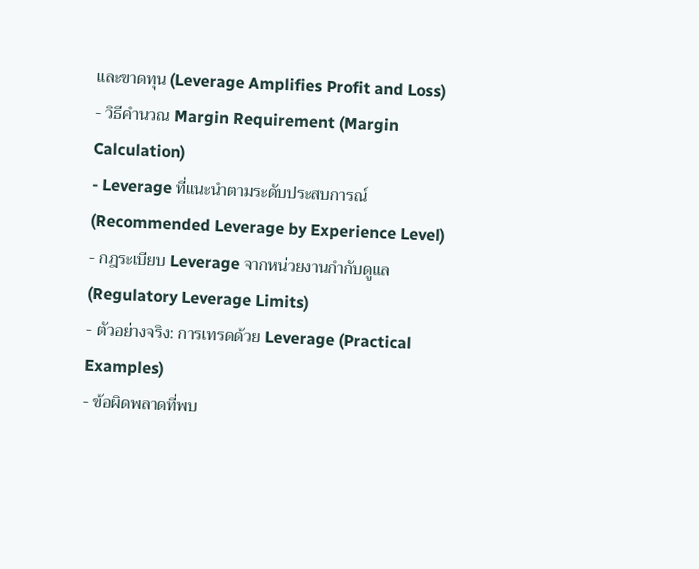และขาดทุน (Leverage Amplifies Profit and Loss)
- วิธีคำนวณ Margin Requirement (Margin Calculation)
- Leverage ที่แนะนำตามระดับประสบการณ์ (Recommended Leverage by Experience Level)
- กฎระเบียบ Leverage จากหน่วยงานกำกับดูแล (Regulatory Leverage Limits)
- ตัวอย่างจริง: การเทรดด้วย Leverage (Practical Examples)
- ข้อผิดพลาดที่พบ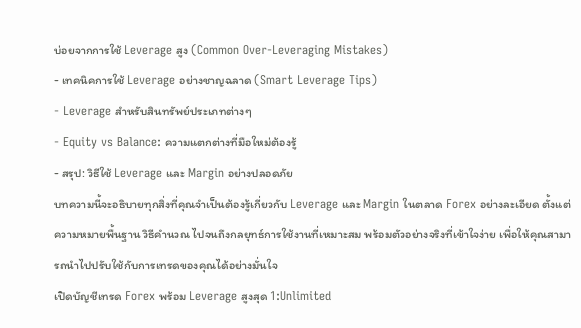บ่อยจากการใช้ Leverage สูง (Common Over-Leveraging Mistakes)
- เทคนิคการใช้ Leverage อย่างชาญฉลาด (Smart Leverage Tips)
- Leverage สำหรับสินทรัพย์ประเภทต่างๆ
- Equity vs Balance: ความแตกต่างที่มือใหม่ต้องรู้
- สรุป: วิธีใช้ Leverage และ Margin อย่างปลอดภัย
บทความนี้จะอธิบายทุกสิ่งที่คุณจำเป็นต้องรู้เกี่ยวกับ Leverage และ Margin ในตลาด Forex อย่างละเอียด ตั้งแต่ความหมายพื้นฐาน วิธีคำนวณ ไปจนถึงกลยุทธ์การใช้งานที่เหมาะสม พร้อมตัวอย่างจริงที่เข้าใจง่าย เพื่อให้คุณสามารถนำไปปรับใช้กับการเทรดของคุณได้อย่างมั่นใจ
เปิดบัญชีเทรด Forex พร้อม Leverage สูงสุด 1:Unlimited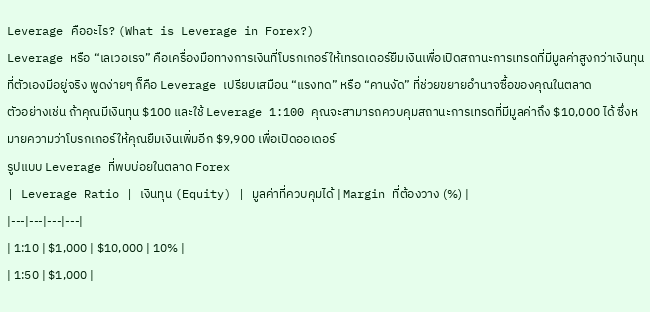Leverage คืออะไร? (What is Leverage in Forex?)
Leverage หรือ “เลเวอเรจ” คือเครื่องมือทางการเงินที่โบรกเกอร์ให้เทรดเดอร์ยืมเงินเพื่อเปิดสถานะการเทรดที่มีมูลค่าสูงกว่าเงินทุนที่ตัวเองมีอยู่จริง พูดง่ายๆ ก็คือ Leverage เปรียบเสมือน “แรงทด” หรือ “คานงัด” ที่ช่วยขยายอำนาจซื้อของคุณในตลาด
ตัวอย่างเช่น ถ้าคุณมีเงินทุน $100 และใช้ Leverage 1:100 คุณจะสามารถควบคุมสถานะการเทรดที่มีมูลค่าถึง $10,000 ได้ ซึ่งหมายความว่าโบรกเกอร์ให้คุณยืมเงินเพิ่มอีก $9,900 เพื่อเปิดออเดอร์
รูปแบบ Leverage ที่พบบ่อยในตลาด Forex
| Leverage Ratio | เงินทุน (Equity) | มูลค่าที่ควบคุมได้ | Margin ที่ต้องวาง (%) |
|---|---|---|---|
| 1:10 | $1,000 | $10,000 | 10% |
| 1:50 | $1,000 |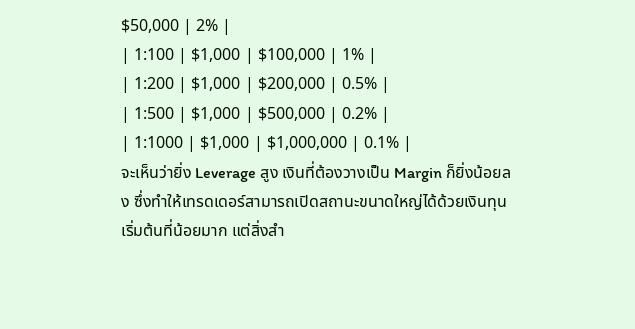$50,000 | 2% |
| 1:100 | $1,000 | $100,000 | 1% |
| 1:200 | $1,000 | $200,000 | 0.5% |
| 1:500 | $1,000 | $500,000 | 0.2% |
| 1:1000 | $1,000 | $1,000,000 | 0.1% |
จะเห็นว่ายิ่ง Leverage สูง เงินที่ต้องวางเป็น Margin ก็ยิ่งน้อยลง ซึ่งทำให้เทรดเดอร์สามารถเปิดสถานะขนาดใหญ่ได้ด้วยเงินทุนเริ่มต้นที่น้อยมาก แต่สิ่งสำ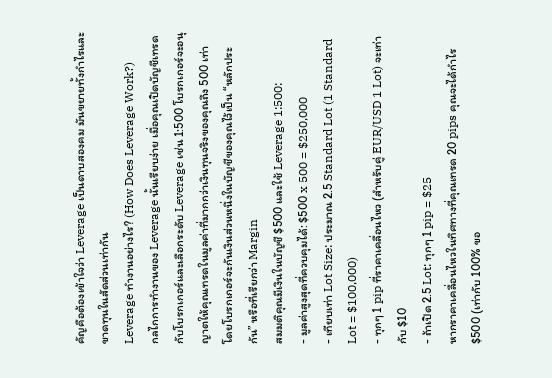คัญคือต้องเข้าใจว่า Leverage เป็นดาบสองคม มันขยายทั้งกำไรและขาดทุนในสัดส่วนเท่ากัน
Leverage ทำงานอย่างไร? (How Does Leverage Work?)
กลไกการทำงานของ Leverage นั้นเรียบง่าย เมื่อคุณเปิดบัญชีเทรดกับโบรกเกอร์และเลือกระดับ Leverage เช่น 1:500 โบรกเกอร์จะอนุญาตให้คุณเทรดในมูลค่าที่มากกว่าเงินทุนจริงของคุณถึง 500 เท่า โดยโบรกเกอร์จะกันเงินส่วนหนึ่งในบัญชีของคุณไว้เป็น “หลักประกัน” หรือที่เรียกว่า Margin
สมมติคุณมีเงินในบัญชี $500 และใช้ Leverage 1:500:
- มูลค่าสูงสุดที่ควบคุมได้: $500 x 500 = $250,000
- เทียบเท่า Lot Size: ประมาณ 2.5 Standard Lot (1 Standard Lot = $100,000)
- ทุกๆ 1 pip ที่ราคาเคลื่อนไหว (สำหรับคู่ EUR/USD 1 Lot) จะเท่ากับ $10
- ถ้าเปิด 2.5 Lot: ทุกๆ 1 pip = $25
หากราคาเคลื่อนไหวในทิศทางที่คุณเทรด 20 pips คุณจะได้กำไร $500 (เท่ากับ 100% ขอ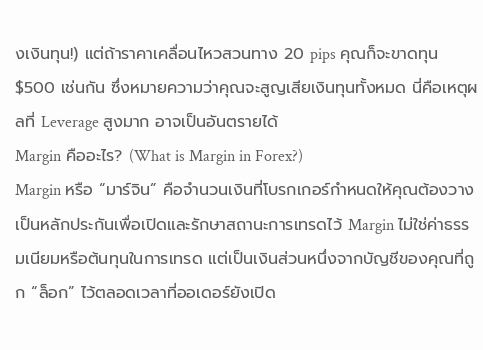งเงินทุน!) แต่ถ้าราคาเคลื่อนไหวสวนทาง 20 pips คุณก็จะขาดทุน $500 เช่นกัน ซึ่งหมายความว่าคุณจะสูญเสียเงินทุนทั้งหมด นี่คือเหตุผลที่ Leverage สูงมาก อาจเป็นอันตรายได้
Margin คืออะไร? (What is Margin in Forex?)
Margin หรือ “มาร์จิน” คือจำนวนเงินที่โบรกเกอร์กำหนดให้คุณต้องวางเป็นหลักประกันเพื่อเปิดและรักษาสถานะการเทรดไว้ Margin ไม่ใช่ค่าธรรมเนียมหรือต้นทุนในการเทรด แต่เป็นเงินส่วนหนึ่งจากบัญชีของคุณที่ถูก “ล็อก” ไว้ตลอดเวลาที่ออเดอร์ยังเปิด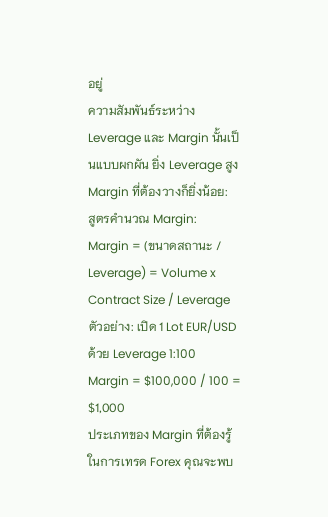อยู่
ความสัมพันธ์ระหว่าง Leverage และ Margin นั้นเป็นแบบผกผัน ยิ่ง Leverage สูง Margin ที่ต้องวางก็ยิ่งน้อย:
สูตรคำนวณ Margin:
Margin = (ขนาดสถานะ / Leverage) = Volume x Contract Size / Leverage
ตัวอย่าง: เปิด 1 Lot EUR/USD ด้วย Leverage 1:100
Margin = $100,000 / 100 = $1,000
ประเภทของ Margin ที่ต้องรู้
ในการเทรด Forex คุณจะพบ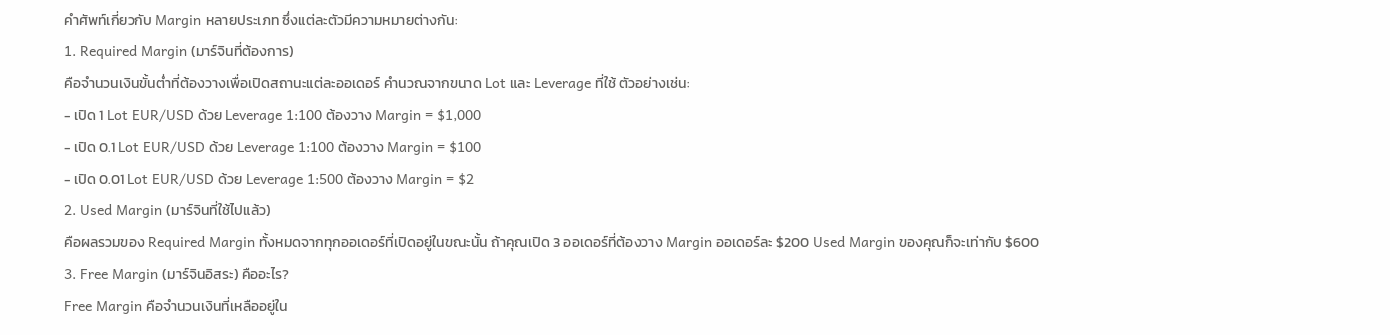คำศัพท์เกี่ยวกับ Margin หลายประเภท ซึ่งแต่ละตัวมีความหมายต่างกัน:
1. Required Margin (มาร์จินที่ต้องการ)
คือจำนวนเงินขั้นต่ำที่ต้องวางเพื่อเปิดสถานะแต่ละออเดอร์ คำนวณจากขนาด Lot และ Leverage ที่ใช้ ตัวอย่างเช่น:
- เปิด 1 Lot EUR/USD ด้วย Leverage 1:100 ต้องวาง Margin = $1,000
- เปิด 0.1 Lot EUR/USD ด้วย Leverage 1:100 ต้องวาง Margin = $100
- เปิด 0.01 Lot EUR/USD ด้วย Leverage 1:500 ต้องวาง Margin = $2
2. Used Margin (มาร์จินที่ใช้ไปแล้ว)
คือผลรวมของ Required Margin ทั้งหมดจากทุกออเดอร์ที่เปิดอยู่ในขณะนั้น ถ้าคุณเปิด 3 ออเดอร์ที่ต้องวาง Margin ออเดอร์ละ $200 Used Margin ของคุณก็จะเท่ากับ $600
3. Free Margin (มาร์จินอิสระ) คืออะไร?
Free Margin คือจำนวนเงินที่เหลืออยู่ใน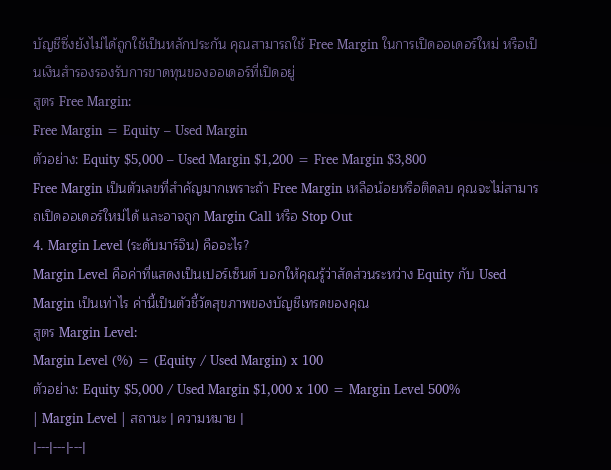บัญชีซึ่งยังไม่ได้ถูกใช้เป็นหลักประกัน คุณสามารถใช้ Free Margin ในการเปิดออเดอร์ใหม่ หรือเป็นเงินสำรองรองรับการขาดทุนของออเดอร์ที่เปิดอยู่
สูตร Free Margin:
Free Margin = Equity – Used Margin
ตัวอย่าง: Equity $5,000 – Used Margin $1,200 = Free Margin $3,800
Free Margin เป็นตัวเลขที่สำคัญมากเพราะถ้า Free Margin เหลือน้อยหรือติดลบ คุณจะไม่สามารถเปิดออเดอร์ใหม่ได้ และอาจถูก Margin Call หรือ Stop Out
4. Margin Level (ระดับมาร์จิน) คืออะไร?
Margin Level คือค่าที่แสดงเป็นเปอร์เซ็นต์ บอกให้คุณรู้ว่าสัดส่วนระหว่าง Equity กับ Used Margin เป็นเท่าไร ค่านี้เป็นตัวชี้วัดสุขภาพของบัญชีเทรดของคุณ
สูตร Margin Level:
Margin Level (%) = (Equity / Used Margin) x 100
ตัวอย่าง: Equity $5,000 / Used Margin $1,000 x 100 = Margin Level 500%
| Margin Level | สถานะ | ความหมาย |
|---|---|---|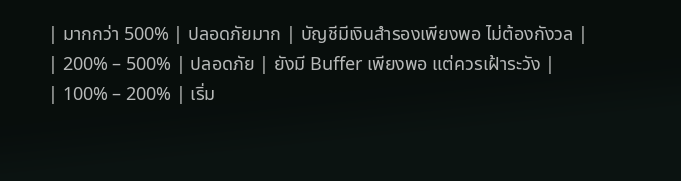| มากกว่า 500% | ปลอดภัยมาก | บัญชีมีเงินสำรองเพียงพอ ไม่ต้องกังวล |
| 200% – 500% | ปลอดภัย | ยังมี Buffer เพียงพอ แต่ควรเฝ้าระวัง |
| 100% – 200% | เริ่ม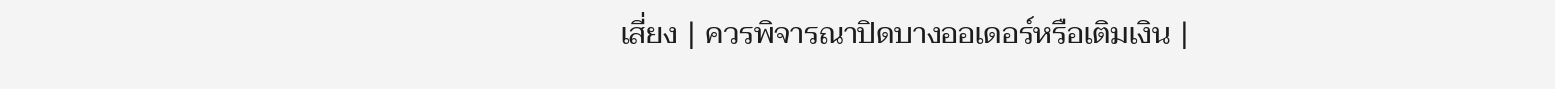เสี่ยง | ควรพิจารณาปิดบางออเดอร์หรือเติมเงิน |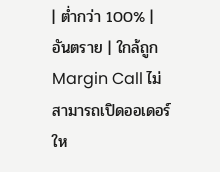| ต่ำกว่า 100% | อันตราย | ใกล้ถูก Margin Call ไม่สามารถเปิดออเดอร์ให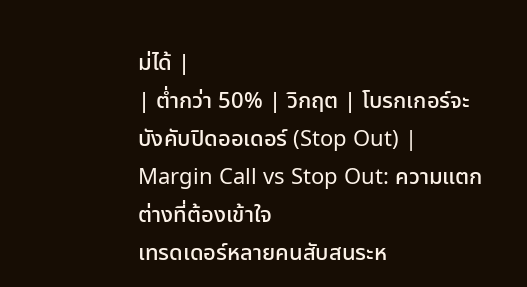ม่ได้ |
| ต่ำกว่า 50% | วิกฤต | โบรกเกอร์จะบังคับปิดออเดอร์ (Stop Out) |
Margin Call vs Stop Out: ความแตกต่างที่ต้องเข้าใจ
เทรดเดอร์หลายคนสับสนระห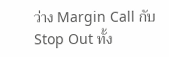ว่าง Margin Call กับ Stop Out ทั้ง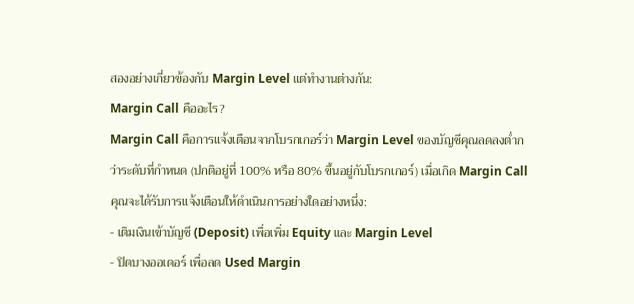สองอย่างเกี่ยวข้องกับ Margin Level แต่ทำงานต่างกัน:
Margin Call คืออะไร?
Margin Call คือการแจ้งเตือนจากโบรกเกอร์ว่า Margin Level ของบัญชีคุณลดลงต่ำกว่าระดับที่กำหนด (ปกติอยู่ที่ 100% หรือ 80% ขึ้นอยู่กับโบรกเกอร์) เมื่อเกิด Margin Call คุณจะได้รับการแจ้งเตือนให้ดำเนินการอย่างใดอย่างหนึ่ง:
- เติมเงินเข้าบัญชี (Deposit) เพื่อเพิ่ม Equity และ Margin Level
- ปิดบางออเดอร์ เพื่อลด Used Margin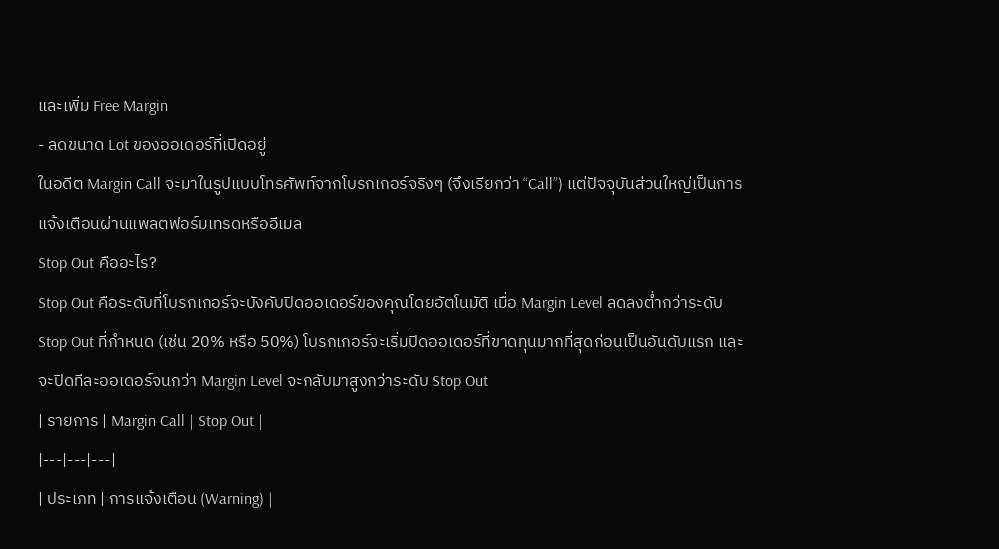และเพิ่ม Free Margin
- ลดขนาด Lot ของออเดอร์ที่เปิดอยู่
ในอดีต Margin Call จะมาในรูปแบบโทรศัพท์จากโบรกเกอร์จริงๆ (จึงเรียกว่า “Call”) แต่ปัจจุบันส่วนใหญ่เป็นการแจ้งเตือนผ่านแพลตฟอร์มเทรดหรืออีเมล
Stop Out คืออะไร?
Stop Out คือระดับที่โบรกเกอร์จะบังคับปิดออเดอร์ของคุณโดยอัตโนมัติ เมื่อ Margin Level ลดลงต่ำกว่าระดับ Stop Out ที่กำหนด (เช่น 20% หรือ 50%) โบรกเกอร์จะเริ่มปิดออเดอร์ที่ขาดทุนมากที่สุดก่อนเป็นอันดับแรก และจะปิดทีละออเดอร์จนกว่า Margin Level จะกลับมาสูงกว่าระดับ Stop Out
| รายการ | Margin Call | Stop Out |
|---|---|---|
| ประเภท | การแจ้งเตือน (Warning) |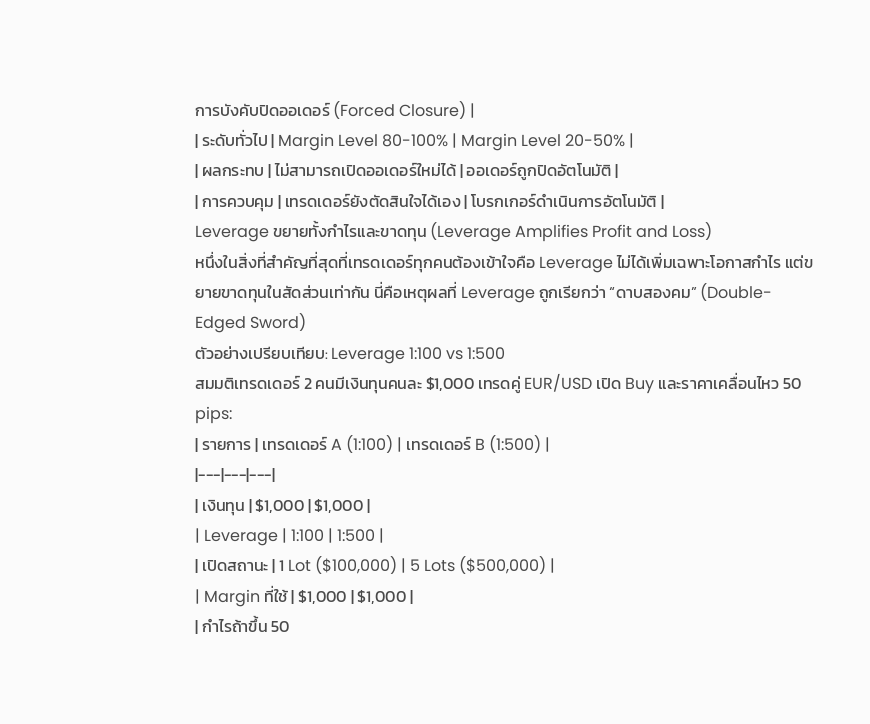การบังคับปิดออเดอร์ (Forced Closure) |
| ระดับทั่วไป | Margin Level 80-100% | Margin Level 20-50% |
| ผลกระทบ | ไม่สามารถเปิดออเดอร์ใหม่ได้ | ออเดอร์ถูกปิดอัตโนมัติ |
| การควบคุม | เทรดเดอร์ยังตัดสินใจได้เอง | โบรกเกอร์ดำเนินการอัตโนมัติ |
Leverage ขยายทั้งกำไรและขาดทุน (Leverage Amplifies Profit and Loss)
หนึ่งในสิ่งที่สำคัญที่สุดที่เทรดเดอร์ทุกคนต้องเข้าใจคือ Leverage ไม่ได้เพิ่มเฉพาะโอกาสกำไร แต่ขยายขาดทุนในสัดส่วนเท่ากัน นี่คือเหตุผลที่ Leverage ถูกเรียกว่า “ดาบสองคม” (Double-Edged Sword)
ตัวอย่างเปรียบเทียบ: Leverage 1:100 vs 1:500
สมมติเทรดเดอร์ 2 คนมีเงินทุนคนละ $1,000 เทรดคู่ EUR/USD เปิด Buy และราคาเคลื่อนไหว 50 pips:
| รายการ | เทรดเดอร์ A (1:100) | เทรดเดอร์ B (1:500) |
|---|---|---|
| เงินทุน | $1,000 | $1,000 |
| Leverage | 1:100 | 1:500 |
| เปิดสถานะ | 1 Lot ($100,000) | 5 Lots ($500,000) |
| Margin ที่ใช้ | $1,000 | $1,000 |
| กำไรถ้าขึ้น 50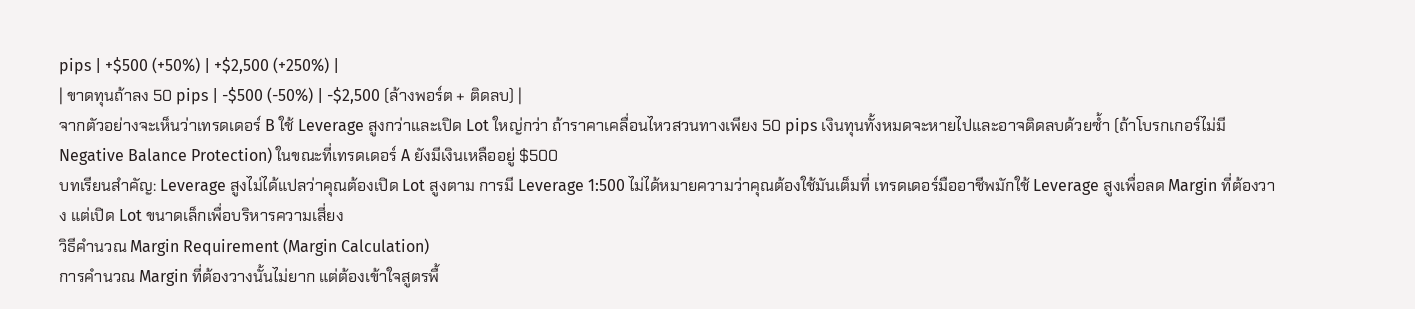pips | +$500 (+50%) | +$2,500 (+250%) |
| ขาดทุนถ้าลง 50 pips | -$500 (-50%) | -$2,500 (ล้างพอร์ต + ติดลบ) |
จากตัวอย่างจะเห็นว่าเทรดเดอร์ B ใช้ Leverage สูงกว่าและเปิด Lot ใหญ่กว่า ถ้าราคาเคลื่อนไหวสวนทางเพียง 50 pips เงินทุนทั้งหมดจะหายไปและอาจติดลบด้วยซ้ำ (ถ้าโบรกเกอร์ไม่มี Negative Balance Protection) ในขณะที่เทรดเดอร์ A ยังมีเงินเหลืออยู่ $500
บทเรียนสำคัญ: Leverage สูงไม่ได้แปลว่าคุณต้องเปิด Lot สูงตาม การมี Leverage 1:500 ไม่ได้หมายความว่าคุณต้องใช้มันเต็มที่ เทรดเดอร์มืออาชีพมักใช้ Leverage สูงเพื่อลด Margin ที่ต้องวาง แต่เปิด Lot ขนาดเล็กเพื่อบริหารความเสี่ยง
วิธีคำนวณ Margin Requirement (Margin Calculation)
การคำนวณ Margin ที่ต้องวางนั้นไม่ยาก แต่ต้องเข้าใจสูตรพื้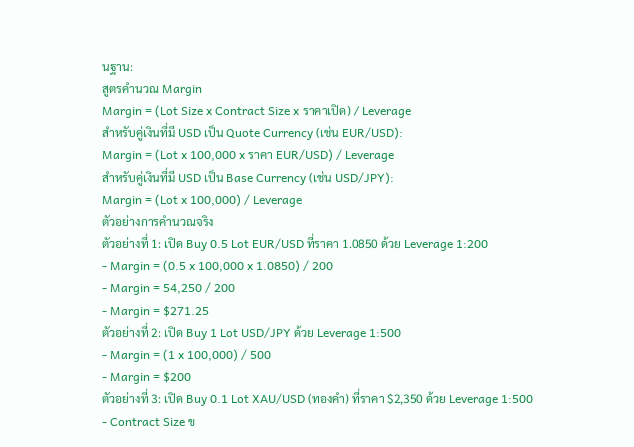นฐาน:
สูตรคำนวณ Margin
Margin = (Lot Size x Contract Size x ราคาเปิด) / Leverage
สำหรับคู่เงินที่มี USD เป็น Quote Currency (เช่น EUR/USD):
Margin = (Lot x 100,000 x ราคา EUR/USD) / Leverage
สำหรับคู่เงินที่มี USD เป็น Base Currency (เช่น USD/JPY):
Margin = (Lot x 100,000) / Leverage
ตัวอย่างการคำนวณจริง
ตัวอย่างที่ 1: เปิด Buy 0.5 Lot EUR/USD ที่ราคา 1.0850 ด้วย Leverage 1:200
- Margin = (0.5 x 100,000 x 1.0850) / 200
- Margin = 54,250 / 200
- Margin = $271.25
ตัวอย่างที่ 2: เปิด Buy 1 Lot USD/JPY ด้วย Leverage 1:500
- Margin = (1 x 100,000) / 500
- Margin = $200
ตัวอย่างที่ 3: เปิด Buy 0.1 Lot XAU/USD (ทองคำ) ที่ราคา $2,350 ด้วย Leverage 1:500
- Contract Size ข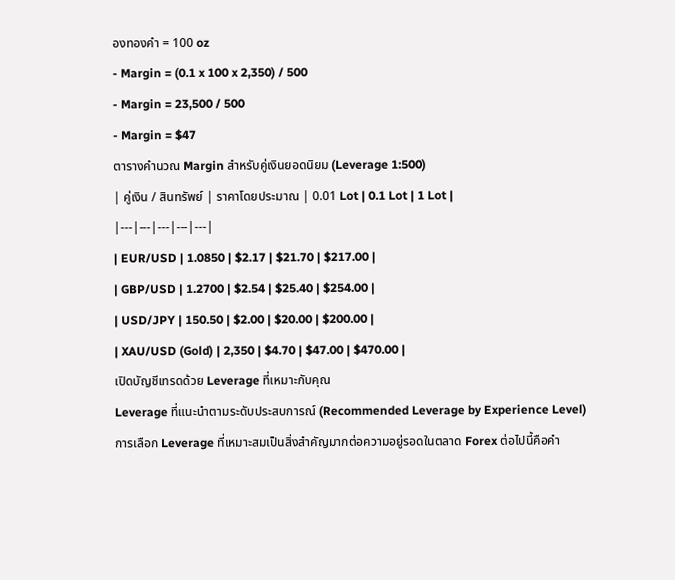องทองคำ = 100 oz
- Margin = (0.1 x 100 x 2,350) / 500
- Margin = 23,500 / 500
- Margin = $47
ตารางคำนวณ Margin สำหรับคู่เงินยอดนิยม (Leverage 1:500)
| คู่เงิน / สินทรัพย์ | ราคาโดยประมาณ | 0.01 Lot | 0.1 Lot | 1 Lot |
|---|---|---|---|---|
| EUR/USD | 1.0850 | $2.17 | $21.70 | $217.00 |
| GBP/USD | 1.2700 | $2.54 | $25.40 | $254.00 |
| USD/JPY | 150.50 | $2.00 | $20.00 | $200.00 |
| XAU/USD (Gold) | 2,350 | $4.70 | $47.00 | $470.00 |
เปิดบัญชีเทรดด้วย Leverage ที่เหมาะกับคุณ
Leverage ที่แนะนำตามระดับประสบการณ์ (Recommended Leverage by Experience Level)
การเลือก Leverage ที่เหมาะสมเป็นสิ่งสำคัญมากต่อความอยู่รอดในตลาด Forex ต่อไปนี้คือคำ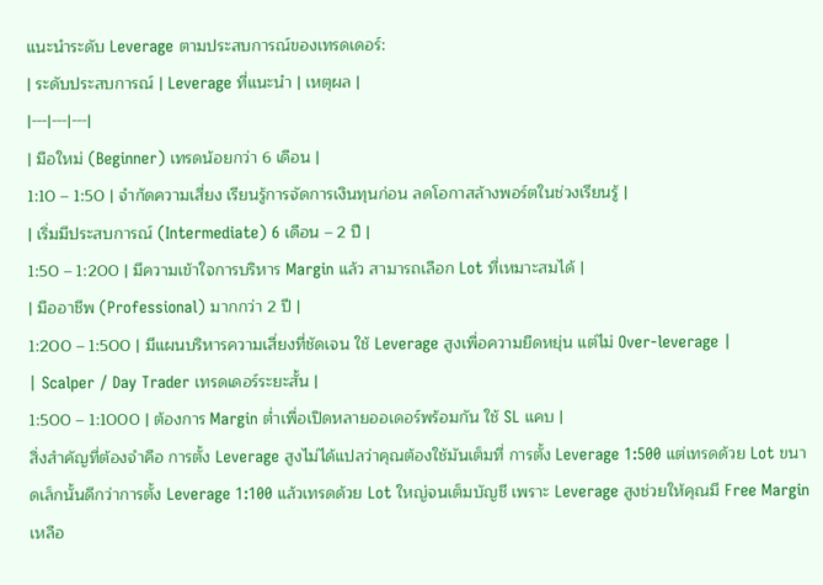แนะนำระดับ Leverage ตามประสบการณ์ของเทรดเดอร์:
| ระดับประสบการณ์ | Leverage ที่แนะนำ | เหตุผล |
|---|---|---|
| มือใหม่ (Beginner) เทรดน้อยกว่า 6 เดือน |
1:10 – 1:50 | จำกัดความเสี่ยง เรียนรู้การจัดการเงินทุนก่อน ลดโอกาสล้างพอร์ตในช่วงเรียนรู้ |
| เริ่มมีประสบการณ์ (Intermediate) 6 เดือน – 2 ปี |
1:50 – 1:200 | มีความเข้าใจการบริหาร Margin แล้ว สามารถเลือก Lot ที่เหมาะสมได้ |
| มืออาชีพ (Professional) มากกว่า 2 ปี |
1:200 – 1:500 | มีแผนบริหารความเสี่ยงที่ชัดเจน ใช้ Leverage สูงเพื่อความยืดหยุ่น แต่ไม่ Over-leverage |
| Scalper / Day Trader เทรดเดอร์ระยะสั้น |
1:500 – 1:1000 | ต้องการ Margin ต่ำเพื่อเปิดหลายออเดอร์พร้อมกัน ใช้ SL แคบ |
สิ่งสำคัญที่ต้องจำคือ การตั้ง Leverage สูงไม่ได้แปลว่าคุณต้องใช้มันเต็มที่ การตั้ง Leverage 1:500 แต่เทรดด้วย Lot ขนาดเล็กนั้นดีกว่าการตั้ง Leverage 1:100 แล้วเทรดด้วย Lot ใหญ่จนเต็มบัญชี เพราะ Leverage สูงช่วยให้คุณมี Free Margin เหลือ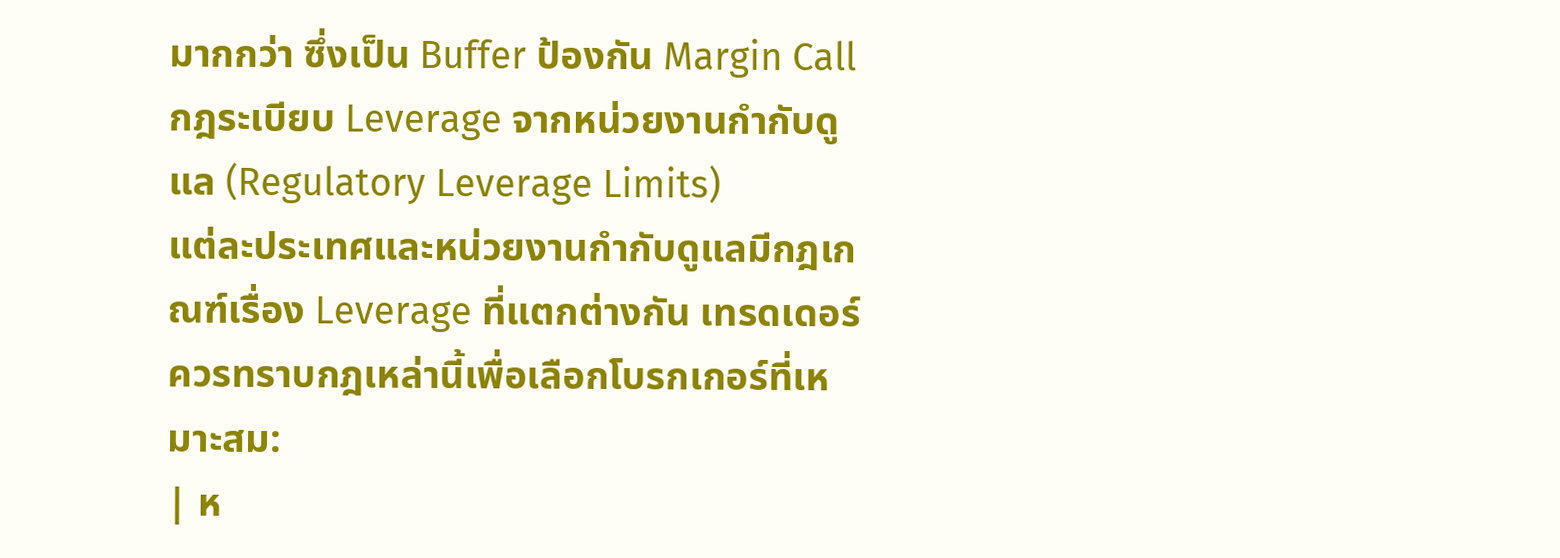มากกว่า ซึ่งเป็น Buffer ป้องกัน Margin Call
กฎระเบียบ Leverage จากหน่วยงานกำกับดูแล (Regulatory Leverage Limits)
แต่ละประเทศและหน่วยงานกำกับดูแลมีกฎเกณฑ์เรื่อง Leverage ที่แตกต่างกัน เทรดเดอร์ควรทราบกฎเหล่านี้เพื่อเลือกโบรกเกอร์ที่เหมาะสม:
| ห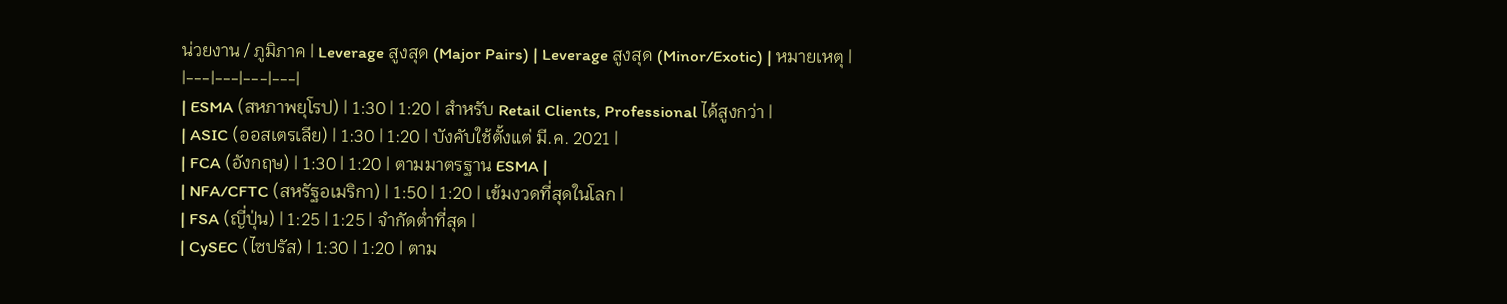น่วยงาน / ภูมิภาค | Leverage สูงสุด (Major Pairs) | Leverage สูงสุด (Minor/Exotic) | หมายเหตุ |
|---|---|---|---|
| ESMA (สหภาพยุโรป) | 1:30 | 1:20 | สำหรับ Retail Clients, Professional ได้สูงกว่า |
| ASIC (ออสเตรเลีย) | 1:30 | 1:20 | บังคับใช้ตั้งแต่ มี.ค. 2021 |
| FCA (อังกฤษ) | 1:30 | 1:20 | ตามมาตรฐาน ESMA |
| NFA/CFTC (สหรัฐอเมริกา) | 1:50 | 1:20 | เข้มงวดที่สุดในโลก |
| FSA (ญี่ปุ่น) | 1:25 | 1:25 | จำกัดต่ำที่สุด |
| CySEC (ไซปรัส) | 1:30 | 1:20 | ตาม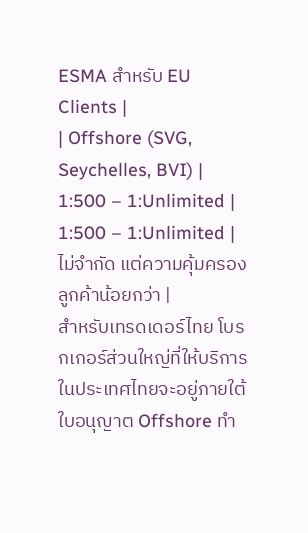ESMA สำหรับ EU Clients |
| Offshore (SVG, Seychelles, BVI) | 1:500 – 1:Unlimited | 1:500 – 1:Unlimited | ไม่จำกัด แต่ความคุ้มครองลูกค้าน้อยกว่า |
สำหรับเทรดเดอร์ไทย โบรกเกอร์ส่วนใหญ่ที่ให้บริการในประเทศไทยจะอยู่ภายใต้ใบอนุญาต Offshore ทำ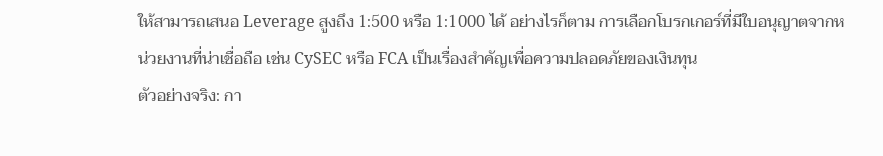ให้สามารถเสนอ Leverage สูงถึง 1:500 หรือ 1:1000 ได้ อย่างไรก็ตาม การเลือกโบรกเกอร์ที่มีใบอนุญาตจากหน่วยงานที่น่าเชื่อถือ เช่น CySEC หรือ FCA เป็นเรื่องสำคัญเพื่อความปลอดภัยของเงินทุน
ตัวอย่างจริง: กา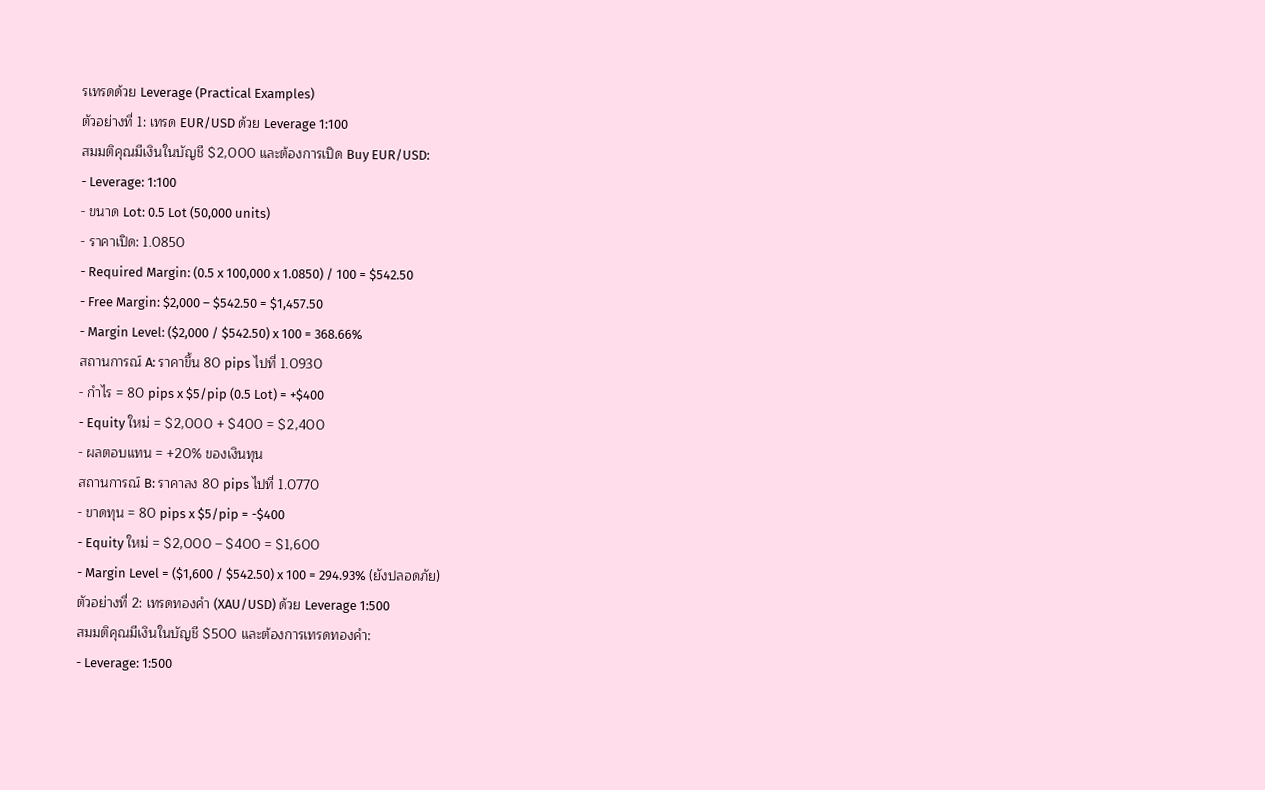รเทรดด้วย Leverage (Practical Examples)
ตัวอย่างที่ 1: เทรด EUR/USD ด้วย Leverage 1:100
สมมติคุณมีเงินในบัญชี $2,000 และต้องการเปิด Buy EUR/USD:
- Leverage: 1:100
- ขนาด Lot: 0.5 Lot (50,000 units)
- ราคาเปิด: 1.0850
- Required Margin: (0.5 x 100,000 x 1.0850) / 100 = $542.50
- Free Margin: $2,000 – $542.50 = $1,457.50
- Margin Level: ($2,000 / $542.50) x 100 = 368.66%
สถานการณ์ A: ราคาขึ้น 80 pips ไปที่ 1.0930
- กำไร = 80 pips x $5/pip (0.5 Lot) = +$400
- Equity ใหม่ = $2,000 + $400 = $2,400
- ผลตอบแทน = +20% ของเงินทุน
สถานการณ์ B: ราคาลง 80 pips ไปที่ 1.0770
- ขาดทุน = 80 pips x $5/pip = -$400
- Equity ใหม่ = $2,000 – $400 = $1,600
- Margin Level = ($1,600 / $542.50) x 100 = 294.93% (ยังปลอดภัย)
ตัวอย่างที่ 2: เทรดทองคำ (XAU/USD) ด้วย Leverage 1:500
สมมติคุณมีเงินในบัญชี $500 และต้องการเทรดทองคำ:
- Leverage: 1:500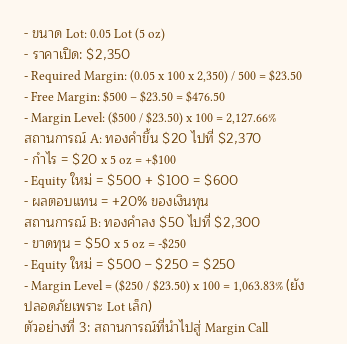- ขนาด Lot: 0.05 Lot (5 oz)
- ราคาเปิด: $2,350
- Required Margin: (0.05 x 100 x 2,350) / 500 = $23.50
- Free Margin: $500 – $23.50 = $476.50
- Margin Level: ($500 / $23.50) x 100 = 2,127.66%
สถานการณ์ A: ทองคำขึ้น $20 ไปที่ $2,370
- กำไร = $20 x 5 oz = +$100
- Equity ใหม่ = $500 + $100 = $600
- ผลตอบแทน = +20% ของเงินทุน
สถานการณ์ B: ทองคำลง $50 ไปที่ $2,300
- ขาดทุน = $50 x 5 oz = -$250
- Equity ใหม่ = $500 – $250 = $250
- Margin Level = ($250 / $23.50) x 100 = 1,063.83% (ยังปลอดภัยเพราะ Lot เล็ก)
ตัวอย่างที่ 3: สถานการณ์ที่นำไปสู่ Margin Call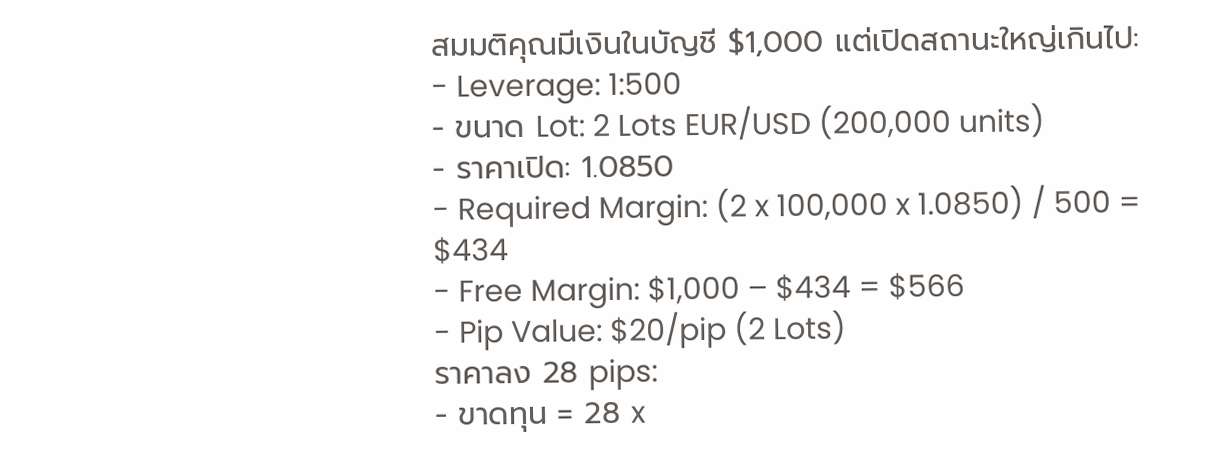สมมติคุณมีเงินในบัญชี $1,000 แต่เปิดสถานะใหญ่เกินไป:
- Leverage: 1:500
- ขนาด Lot: 2 Lots EUR/USD (200,000 units)
- ราคาเปิด: 1.0850
- Required Margin: (2 x 100,000 x 1.0850) / 500 = $434
- Free Margin: $1,000 – $434 = $566
- Pip Value: $20/pip (2 Lots)
ราคาลง 28 pips:
- ขาดทุน = 28 x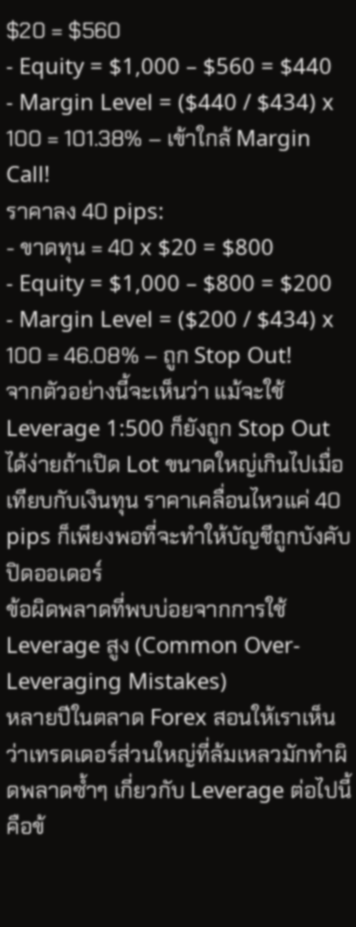$20 = $560
- Equity = $1,000 – $560 = $440
- Margin Level = ($440 / $434) x 100 = 101.38% – เข้าใกล้ Margin Call!
ราคาลง 40 pips:
- ขาดทุน = 40 x $20 = $800
- Equity = $1,000 – $800 = $200
- Margin Level = ($200 / $434) x 100 = 46.08% – ถูก Stop Out!
จากตัวอย่างนี้จะเห็นว่า แม้จะใช้ Leverage 1:500 ก็ยังถูก Stop Out ได้ง่ายถ้าเปิด Lot ขนาดใหญ่เกินไปเมื่อเทียบกับเงินทุน ราคาเคลื่อนไหวแค่ 40 pips ก็เพียงพอที่จะทำให้บัญชีถูกบังคับปิดออเดอร์
ข้อผิดพลาดที่พบบ่อยจากการใช้ Leverage สูง (Common Over-Leveraging Mistakes)
หลายปีในตลาด Forex สอนให้เราเห็นว่าเทรดเดอร์ส่วนใหญ่ที่ล้มเหลวมักทำผิดพลาดซ้ำๆ เกี่ยวกับ Leverage ต่อไปนี้คือข้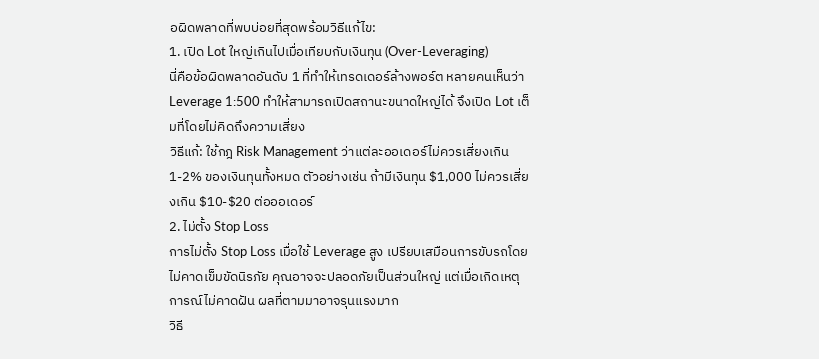อผิดพลาดที่พบบ่อยที่สุดพร้อมวิธีแก้ไข:
1. เปิด Lot ใหญ่เกินไปเมื่อเทียบกับเงินทุน (Over-Leveraging)
นี่คือข้อผิดพลาดอันดับ 1 ที่ทำให้เทรดเดอร์ล้างพอร์ต หลายคนเห็นว่า Leverage 1:500 ทำให้สามารถเปิดสถานะขนาดใหญ่ได้ จึงเปิด Lot เต็มที่โดยไม่คิดถึงความเสี่ยง
วิธีแก้: ใช้กฎ Risk Management ว่าแต่ละออเดอร์ไม่ควรเสี่ยงเกิน 1-2% ของเงินทุนทั้งหมด ตัวอย่างเช่น ถ้ามีเงินทุน $1,000 ไม่ควรเสี่ยงเกิน $10-$20 ต่อออเดอร์
2. ไม่ตั้ง Stop Loss
การไม่ตั้ง Stop Loss เมื่อใช้ Leverage สูง เปรียบเสมือนการขับรถโดยไม่คาดเข็มขัดนิรภัย คุณอาจจะปลอดภัยเป็นส่วนใหญ่ แต่เมื่อเกิดเหตุการณ์ไม่คาดฝัน ผลที่ตามมาอาจรุนแรงมาก
วิธี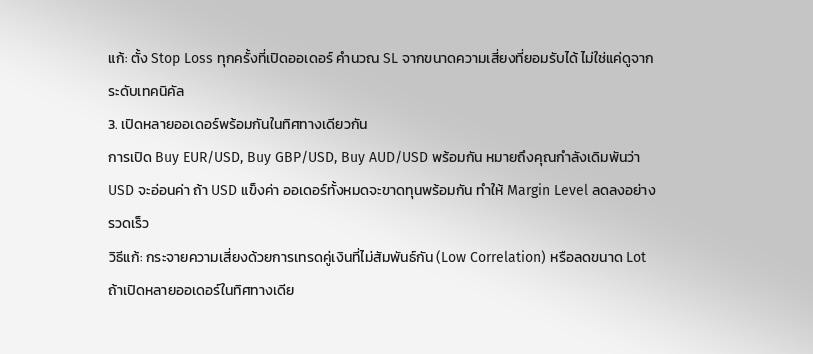แก้: ตั้ง Stop Loss ทุกครั้งที่เปิดออเดอร์ คำนวณ SL จากขนาดความเสี่ยงที่ยอมรับได้ ไม่ใช่แค่ดูจากระดับเทคนิคัล
3. เปิดหลายออเดอร์พร้อมกันในทิศทางเดียวกัน
การเปิด Buy EUR/USD, Buy GBP/USD, Buy AUD/USD พร้อมกัน หมายถึงคุณกำลังเดิมพันว่า USD จะอ่อนค่า ถ้า USD แข็งค่า ออเดอร์ทั้งหมดจะขาดทุนพร้อมกัน ทำให้ Margin Level ลดลงอย่างรวดเร็ว
วิธีแก้: กระจายความเสี่ยงด้วยการเทรดคู่เงินที่ไม่สัมพันธ์กัน (Low Correlation) หรือลดขนาด Lot ถ้าเปิดหลายออเดอร์ในทิศทางเดีย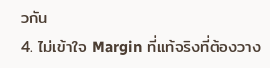วกัน
4. ไม่เข้าใจ Margin ที่แท้จริงที่ต้องวาง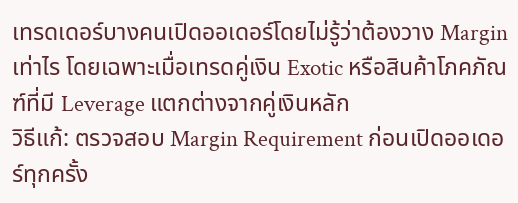เทรดเดอร์บางคนเปิดออเดอร์โดยไม่รู้ว่าต้องวาง Margin เท่าไร โดยเฉพาะเมื่อเทรดคู่เงิน Exotic หรือสินค้าโภคภัณฑ์ที่มี Leverage แตกต่างจากคู่เงินหลัก
วิธีแก้: ตรวจสอบ Margin Requirement ก่อนเปิดออเดอร์ทุกครั้ง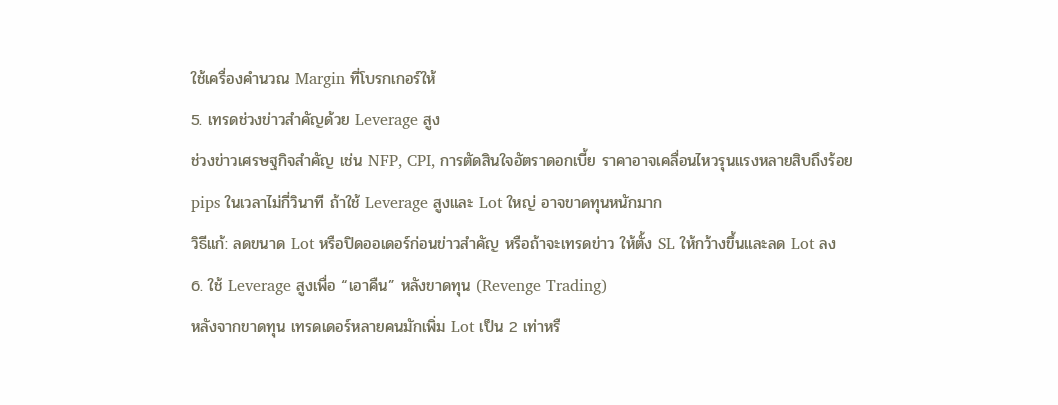ใช้เครื่องคำนวณ Margin ที่โบรกเกอร์ให้
5. เทรดช่วงข่าวสำคัญด้วย Leverage สูง
ช่วงข่าวเศรษฐกิจสำคัญ เช่น NFP, CPI, การตัดสินใจอัตราดอกเบี้ย ราคาอาจเคลื่อนไหวรุนแรงหลายสิบถึงร้อย pips ในเวลาไม่กี่วินาที ถ้าใช้ Leverage สูงและ Lot ใหญ่ อาจขาดทุนหนักมาก
วิธีแก้: ลดขนาด Lot หรือปิดออเดอร์ก่อนข่าวสำคัญ หรือถ้าจะเทรดข่าว ให้ตั้ง SL ให้กว้างขึ้นและลด Lot ลง
6. ใช้ Leverage สูงเพื่อ “เอาคืน” หลังขาดทุน (Revenge Trading)
หลังจากขาดทุน เทรดเดอร์หลายคนมักเพิ่ม Lot เป็น 2 เท่าหรื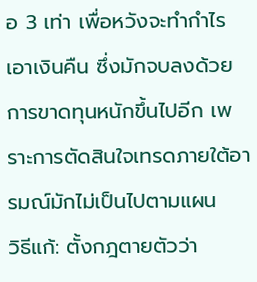อ 3 เท่า เพื่อหวังจะทำกำไรเอาเงินคืน ซึ่งมักจบลงด้วยการขาดทุนหนักขึ้นไปอีก เพราะการตัดสินใจเทรดภายใต้อารมณ์มักไม่เป็นไปตามแผน
วิธีแก้: ตั้งกฎตายตัวว่า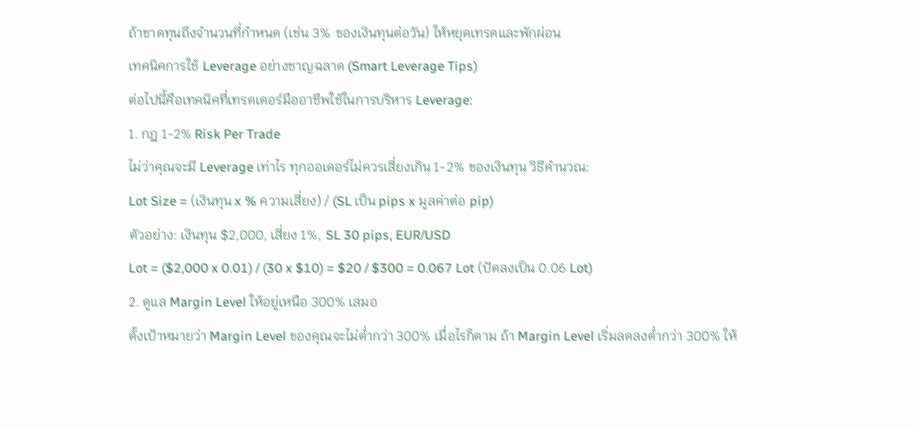ถ้าขาดทุนถึงจำนวนที่กำหนด (เช่น 3% ของเงินทุนต่อวัน) ให้หยุดเทรดและพักผ่อน
เทคนิคการใช้ Leverage อย่างชาญฉลาด (Smart Leverage Tips)
ต่อไปนี้คือเทคนิคที่เทรดเดอร์มืออาชีพใช้ในการบริหาร Leverage:
1. กฎ 1-2% Risk Per Trade
ไม่ว่าคุณจะมี Leverage เท่าไร ทุกออเดอร์ไม่ควรเสี่ยงเกิน 1-2% ของเงินทุน วิธีคำนวณ:
Lot Size = (เงินทุน x % ความเสี่ยง) / (SL เป็น pips x มูลค่าต่อ pip)
ตัวอย่าง: เงินทุน $2,000, เสี่ยง 1%, SL 30 pips, EUR/USD
Lot = ($2,000 x 0.01) / (30 x $10) = $20 / $300 = 0.067 Lot (ปัดลงเป็น 0.06 Lot)
2. ดูแล Margin Level ให้อยู่เหนือ 300% เสมอ
ตั้งเป้าหมายว่า Margin Level ของคุณจะไม่ต่ำกว่า 300% เมื่อไรก็ตาม ถ้า Margin Level เริ่มลดลงต่ำกว่า 300% ให้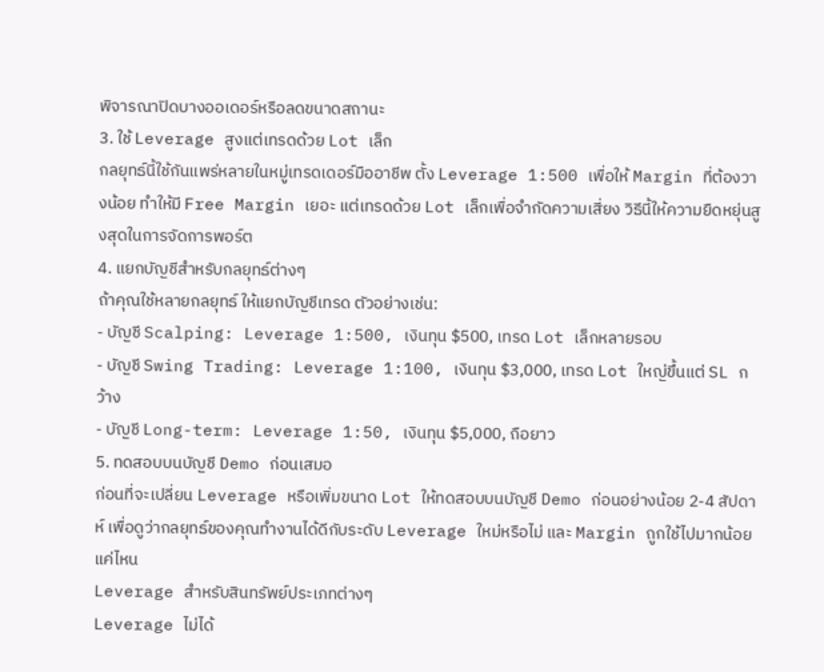พิจารณาปิดบางออเดอร์หรือลดขนาดสถานะ
3. ใช้ Leverage สูงแต่เทรดด้วย Lot เล็ก
กลยุทธ์นี้ใช้กันแพร่หลายในหมู่เทรดเดอร์มืออาชีพ ตั้ง Leverage 1:500 เพื่อให้ Margin ที่ต้องวางน้อย ทำให้มี Free Margin เยอะ แต่เทรดด้วย Lot เล็กเพื่อจำกัดความเสี่ยง วิธีนี้ให้ความยืดหยุ่นสูงสุดในการจัดการพอร์ต
4. แยกบัญชีสำหรับกลยุทธ์ต่างๆ
ถ้าคุณใช้หลายกลยุทธ์ ให้แยกบัญชีเทรด ตัวอย่างเช่น:
- บัญชี Scalping: Leverage 1:500, เงินทุน $500, เทรด Lot เล็กหลายรอบ
- บัญชี Swing Trading: Leverage 1:100, เงินทุน $3,000, เทรด Lot ใหญ่ขึ้นแต่ SL กว้าง
- บัญชี Long-term: Leverage 1:50, เงินทุน $5,000, ถือยาว
5. ทดสอบบนบัญชี Demo ก่อนเสมอ
ก่อนที่จะเปลี่ยน Leverage หรือเพิ่มขนาด Lot ให้ทดสอบบนบัญชี Demo ก่อนอย่างน้อย 2-4 สัปดาห์ เพื่อดูว่ากลยุทธ์ของคุณทำงานได้ดีกับระดับ Leverage ใหม่หรือไม่ และ Margin ถูกใช้ไปมากน้อยแค่ไหน
Leverage สำหรับสินทรัพย์ประเภทต่างๆ
Leverage ไม่ได้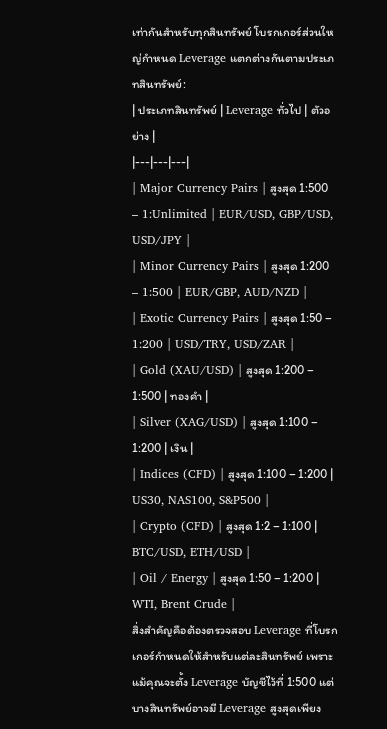เท่ากันสำหรับทุกสินทรัพย์ โบรกเกอร์ส่วนใหญ่กำหนด Leverage แตกต่างกันตามประเภทสินทรัพย์:
| ประเภทสินทรัพย์ | Leverage ทั่วไป | ตัวอย่าง |
|---|---|---|
| Major Currency Pairs | สูงสุด 1:500 – 1:Unlimited | EUR/USD, GBP/USD, USD/JPY |
| Minor Currency Pairs | สูงสุด 1:200 – 1:500 | EUR/GBP, AUD/NZD |
| Exotic Currency Pairs | สูงสุด 1:50 – 1:200 | USD/TRY, USD/ZAR |
| Gold (XAU/USD) | สูงสุด 1:200 – 1:500 | ทองคำ |
| Silver (XAG/USD) | สูงสุด 1:100 – 1:200 | เงิน |
| Indices (CFD) | สูงสุด 1:100 – 1:200 | US30, NAS100, S&P500 |
| Crypto (CFD) | สูงสุด 1:2 – 1:100 | BTC/USD, ETH/USD |
| Oil / Energy | สูงสุด 1:50 – 1:200 | WTI, Brent Crude |
สิ่งสำคัญคือต้องตรวจสอบ Leverage ที่โบรกเกอร์กำหนดให้สำหรับแต่ละสินทรัพย์ เพราะแม้คุณจะตั้ง Leverage บัญชีไว้ที่ 1:500 แต่บางสินทรัพย์อาจมี Leverage สูงสุดเพียง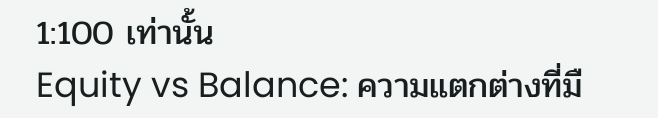1:100 เท่านั้น
Equity vs Balance: ความแตกต่างที่มื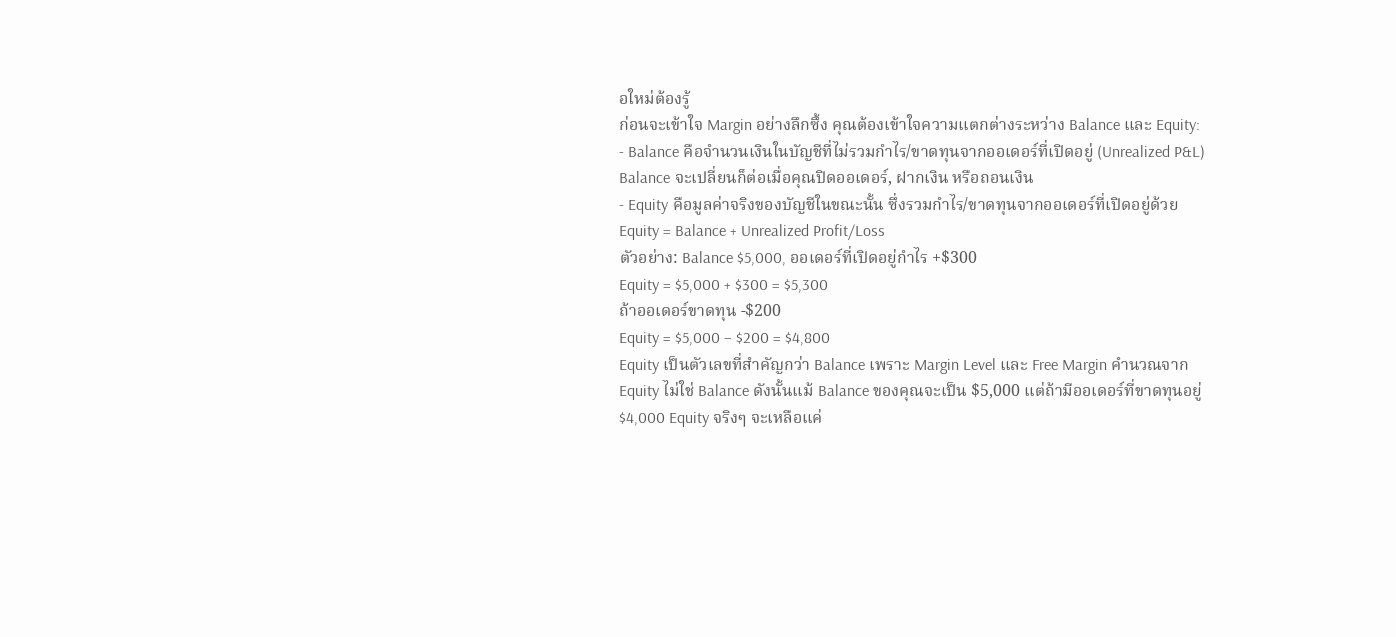อใหม่ต้องรู้
ก่อนจะเข้าใจ Margin อย่างลึกซึ้ง คุณต้องเข้าใจความแตกต่างระหว่าง Balance และ Equity:
- Balance คือจำนวนเงินในบัญชีที่ไม่รวมกำไร/ขาดทุนจากออเดอร์ที่เปิดอยู่ (Unrealized P&L) Balance จะเปลี่ยนก็ต่อเมื่อคุณปิดออเดอร์, ฝากเงิน หรือถอนเงิน
- Equity คือมูลค่าจริงของบัญชีในขณะนั้น ซึ่งรวมกำไร/ขาดทุนจากออเดอร์ที่เปิดอยู่ด้วย
Equity = Balance + Unrealized Profit/Loss
ตัวอย่าง: Balance $5,000, ออเดอร์ที่เปิดอยู่กำไร +$300
Equity = $5,000 + $300 = $5,300
ถ้าออเดอร์ขาดทุน -$200
Equity = $5,000 – $200 = $4,800
Equity เป็นตัวเลขที่สำคัญกว่า Balance เพราะ Margin Level และ Free Margin คำนวณจาก Equity ไม่ใช่ Balance ดังนั้นแม้ Balance ของคุณจะเป็น $5,000 แต่ถ้ามีออเดอร์ที่ขาดทุนอยู่ $4,000 Equity จริงๆ จะเหลือแค่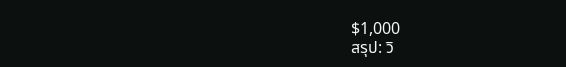$1,000
สรุป: วิ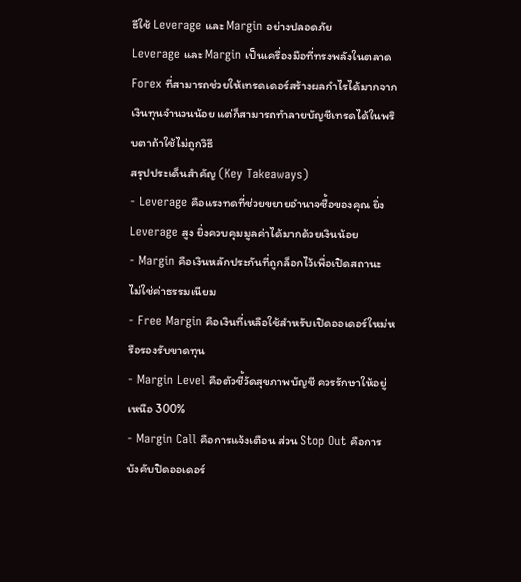ธีใช้ Leverage และ Margin อย่างปลอดภัย
Leverage และ Margin เป็นเครื่องมือที่ทรงพลังในตลาด Forex ที่สามารถช่วยให้เทรดเดอร์สร้างผลกำไรได้มากจากเงินทุนจำนวนน้อย แต่ก็สามารถทำลายบัญชีเทรดได้ในพริบตาถ้าใช้ไม่ถูกวิธี
สรุปประเด็นสำคัญ (Key Takeaways)
- Leverage คือแรงทดที่ช่วยขยายอำนาจซื้อของคุณ ยิ่ง Leverage สูง ยิ่งควบคุมมูลค่าได้มากด้วยเงินน้อย
- Margin คือเงินหลักประกันที่ถูกล็อกไว้เพื่อเปิดสถานะ ไม่ใช่ค่าธรรมเนียม
- Free Margin คือเงินที่เหลือใช้สำหรับเปิดออเดอร์ใหม่หรือรองรับขาดทุน
- Margin Level คือตัวชี้วัดสุขภาพบัญชี ควรรักษาให้อยู่เหนือ 300%
- Margin Call คือการแจ้งเตือน ส่วน Stop Out คือการบังคับปิดออเดอร์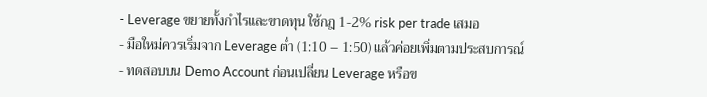- Leverage ขยายทั้งกำไรและขาดทุน ใช้กฎ 1-2% risk per trade เสมอ
- มือใหม่ควรเริ่มจาก Leverage ต่ำ (1:10 – 1:50) แล้วค่อยเพิ่มตามประสบการณ์
- ทดสอบบน Demo Account ก่อนเปลี่ยน Leverage หรือข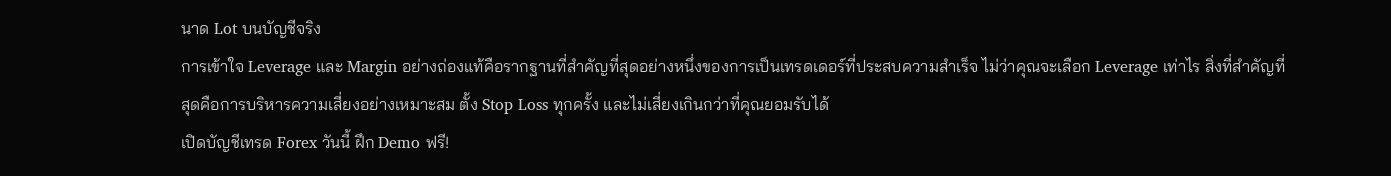นาด Lot บนบัญชีจริง
การเข้าใจ Leverage และ Margin อย่างถ่องแท้คือรากฐานที่สำคัญที่สุดอย่างหนึ่งของการเป็นเทรดเดอร์ที่ประสบความสำเร็จ ไม่ว่าคุณจะเลือก Leverage เท่าไร สิ่งที่สำคัญที่สุดคือการบริหารความเสี่ยงอย่างเหมาะสม ตั้ง Stop Loss ทุกครั้ง และไม่เสี่ยงเกินกว่าที่คุณยอมรับได้
เปิดบัญชีเทรด Forex วันนี้ ฝึก Demo ฟรี!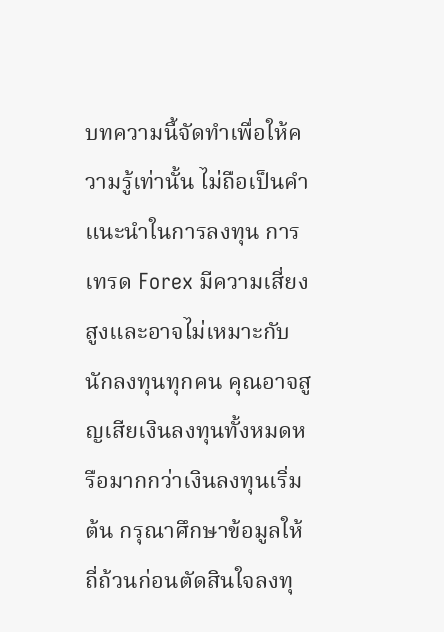บทความนี้จัดทำเพื่อให้ความรู้เท่านั้น ไม่ถือเป็นคำแนะนำในการลงทุน การเทรด Forex มีความเสี่ยงสูงและอาจไม่เหมาะกับนักลงทุนทุกคน คุณอาจสูญเสียเงินลงทุนทั้งหมดหรือมากกว่าเงินลงทุนเริ่มต้น กรุณาศึกษาข้อมูลให้ถี่ถ้วนก่อนตัดสินใจลงทุ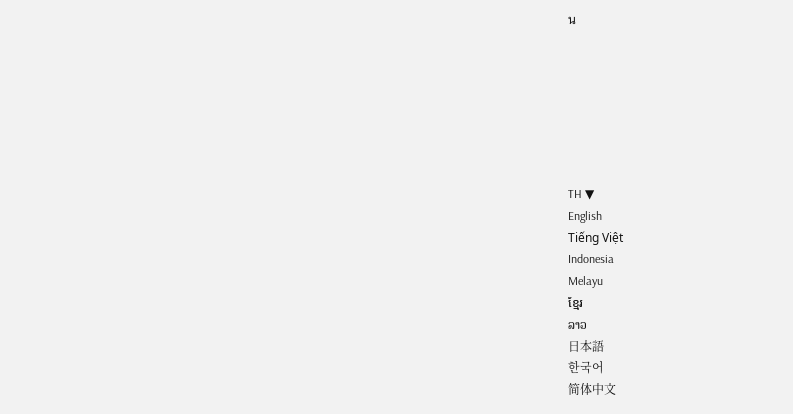น







TH ▼
English
Tiếng Việt
Indonesia
Melayu
ខ្មែរ
ລາວ
日本語
한국어
简体中文